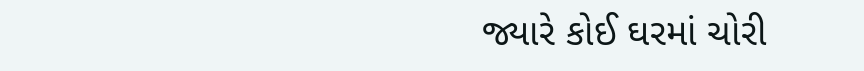જ્યારે કોઈ ઘરમાં ચોરી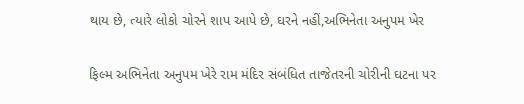થાય છે, ત્યારે લોકો ચોરને શાપ આપે છે, ઘરને નહીં,અભિનેતા અનુપમ ખેર

ફિલ્મ અભિનેતા અનુપમ ખેરે રામ મંદિર સંબંધિત તાજેતરની ચોરીની ઘટના પર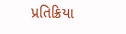પ્રતિક્રિયા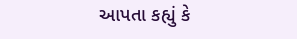આપતા કહ્યું કે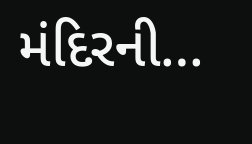મંદિરની…